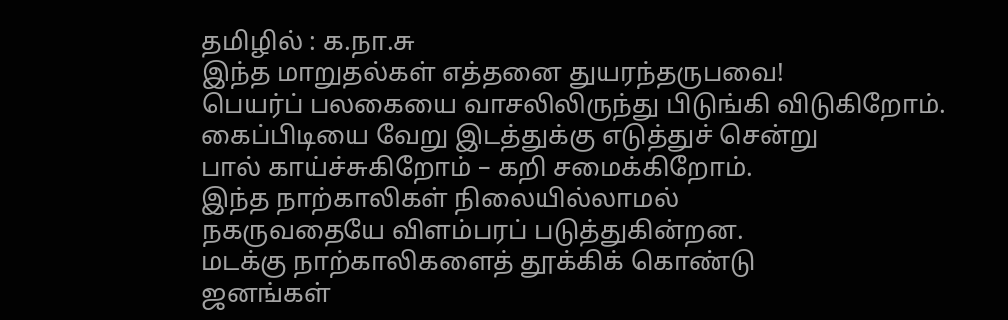தமிழில் : க.நா.சு
இந்த மாறுதல்கள் எத்தனை துயரந்தருபவை!
பெயர்ப் பலகையை வாசலிலிருந்து பிடுங்கி விடுகிறோம்.
கைப்பிடியை வேறு இடத்துக்கு எடுத்துச் சென்று
பால் காய்ச்சுகிறோம் – கறி சமைக்கிறோம்.
இந்த நாற்காலிகள் நிலையில்லாமல்
நகருவதையே விளம்பரப் படுத்துகின்றன.
மடக்கு நாற்காலிகளைத் தூக்கிக் கொண்டு
ஜனங்கள்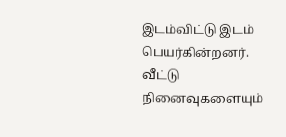இடம்விட்டு இடம் பெயர்கின்றனர்.
வீட்டு நினைவுகளையும்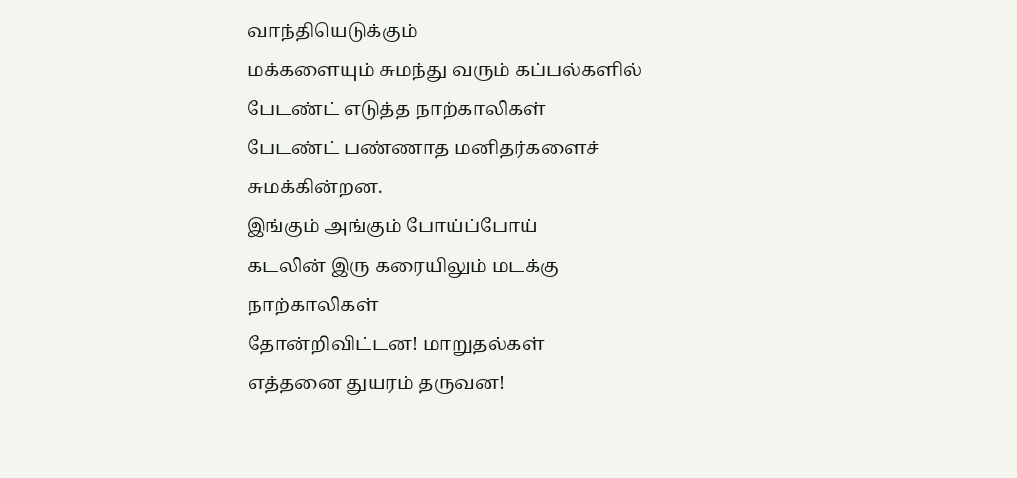வாந்தியெடுக்கும்
மக்களையும் சுமந்து வரும் கப்பல்களில்
பேடண்ட் எடுத்த நாற்காலிகள்
பேடண்ட் பண்ணாத மனிதர்களைச் சுமக்கின்றன.
இங்கும் அங்கும் போய்ப்போய்
கடலின் இரு கரையிலும் மடக்கு நாற்காலிகள்
தோன்றிவிட்டன! மாறுதல்கள்
எத்தனை துயரம் தருவன!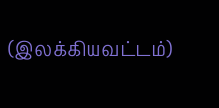(இலக்கியவட்டம்)